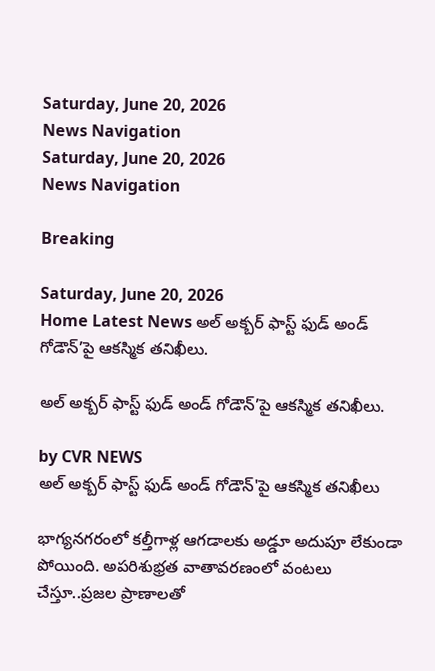Saturday, June 20, 2026
News Navigation
Saturday, June 20, 2026
News Navigation

Breaking

Saturday, June 20, 2026
Home Latest News అల్ అక్బర్ ఫాస్ట్ ఫుడ్ అండ్ గోడౌన్’పై ఆకస్మిక తనిఖీలు.

అల్ అక్బర్ ఫాస్ట్ ఫుడ్ అండ్ గోడౌన్’పై ఆకస్మిక తనిఖీలు.

by CVR NEWS
అల్ అక్బర్ ఫాస్ట్ ఫుడ్ అండ్ గోడౌన్'పై ఆకస్మిక తనిఖీలు

భాగ్యనగరంలో కల్తీగాళ్ల ఆగడాలకు అడ్డూ అదుపూ లేకుండా పోయింది. అపరిశుభ్రత వాతావరణంలో వంటలు చేస్తూ..ప్రజల ప్రాణాలతో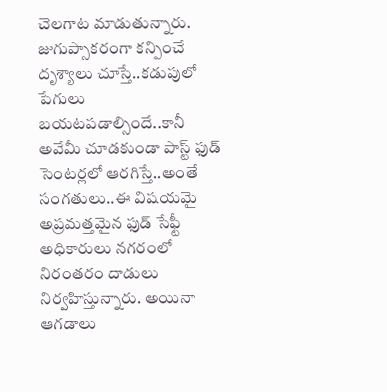చెలగాట మాడుతున్నారు. జుగుప్సాకరంగా కన్పించే దృశ్యాలు చూస్తే..కడుపులో పేగులు బయటపడాల్సిందే..కానీ అవేమీ చూడకుండా పాస్ట్ ఫుడ్ సెంటర్లలో ఆరగిస్తే..అంతే సంగతులు..ఈ విషయమై అప్రమత్తమైన ఫుడ్ సేఫ్టీ అధికారులు నగరంలో నిరంతరం దాడులు నిర్వహిస్తున్నారు. అయినా ఆగడాలు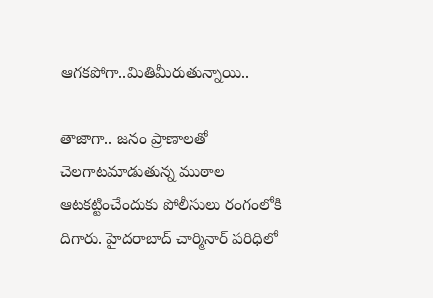ఆగకపోగా..మితిమీరుతున్నాయి..

తాజాగా.. జనం ప్రాణాలతో చెలగాటమాడుతున్న ముఠాల ఆటకట్టించేందుకు పోలీసులు రంగంలోకి దిగారు. హైదరాబాద్ చార్మినార్ పరిధిలో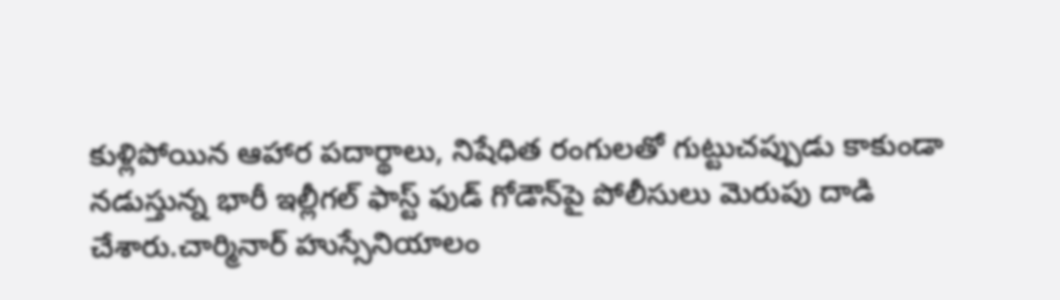కుళ్లిపోయిన ఆహార పదార్థాలు, నిషేధిత రంగులతో గుట్టుచప్పుడు కాకుండా నడుస్తున్న భారీ ఇల్లీగల్ ఫాస్ట్ ఫుడ్ గోడౌన్‌పై పోలీసులు మెరుపు దాడి చేశారు.చార్మినార్‌ హుస్సేనియాలం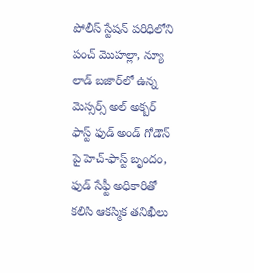పోలీస్ స్టేషన్ పరిధిలోని పంచ్ మొహల్లా, న్యూ లాడ్ బజార్‌లో ఉన్న మెస్సర్స్ అల్ అక్బర్ ఫాస్ట్ ఫుడ్ అండ్ గోడౌన్ పై హెచ్-ఫాస్ట్ బృందం, ఫుడ్ సేఫ్టీ అధికారితో కలిసి ఆకస్మిక తనిఖీలు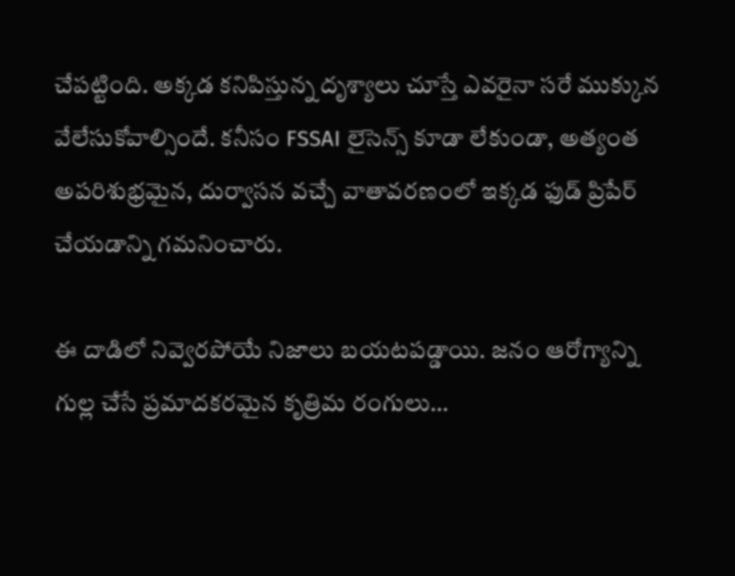చేపట్టింది. అక్కడ కనిపిస్తున్న దృశ్యాలు చూస్తే ఎవరైనా సరే ముక్కున వేలేసుకోవాల్సిందే. కనీసం FSSAI లైసెన్స్ కూడా లేకుండా, అత్యంత అపరిశుభ్రమైన, దుర్వాసన వచ్చే వాతావరణంలో ఇక్కడ ఫుడ్ ప్రిపేర్ చేయడాన్ని గమనించారు.

ఈ దాడిలో నివ్వెరపోయే నిజాలు బయటపడ్డాయి. జనం ఆరోగ్యాన్ని గుల్ల చేసే ప్రమాదకరమైన కృత్రిమ రంగులు…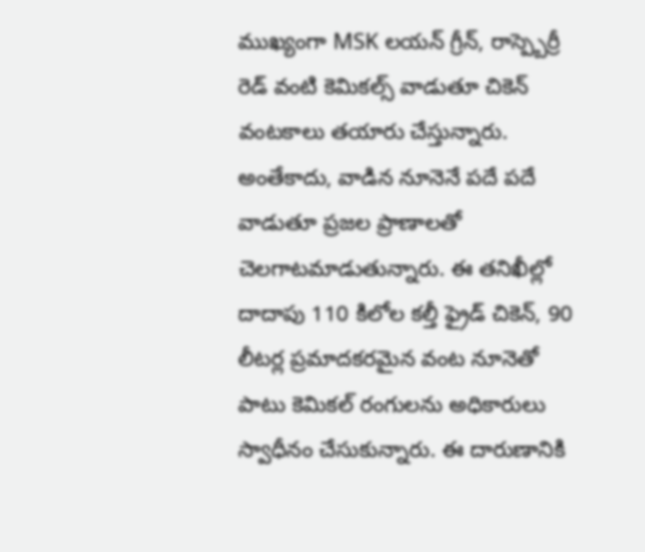ముఖ్యంగా MSK లయన్ గ్రీన్, రాస్ప్బెర్రీ రెడ్ వంటి కెమికల్స్ వాడుతూ చికెన్ వంటకాలు తయారు చేస్తున్నారు. అంతేకాదు, వాడిన నూనెనే పదే పదే వాడుతూ ప్రజల ప్రాణాలతో చెలగాటమాడుతున్నారు. ఈ తనిఖీల్లో దాదాపు 110 కిలోల కల్తీ ఫ్రైడ్ చికెన్, 90 లీటర్ల ప్రమాదకరమైన వంట నూనెతో పాటు కెమికల్ రంగులను అధికారులు స్వాధీనం చేసుకున్నారు. ఈ దారుణానికి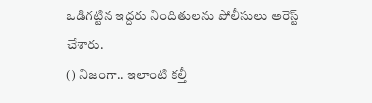ఒడిగట్టిన ఇద్దరు నిందితులను పోలీసులు అరెస్ట్ చేశారు.
() నిజంగా.. ఇలాంటి కల్తీ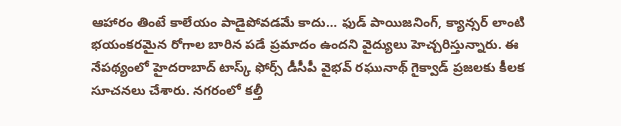ఆహారం తింటే కాలేయం పాడైపోవడమే కాదు… ఫుడ్ పాయిజనింగ్, క్యాన్సర్ లాంటి భయంకరమైన రోగాల బారిన పడే ప్రమాదం ఉందని వైద్యులు హెచ్చరిస్తున్నారు. ఈ నేపథ్యంలో హైదరాబాద్ టాస్క్ ఫోర్స్ డీసీపీ వైభవ్ రఘునాథ్ గైక్వాడ్ ప్రజలకు కీలక సూచనలు చేశారు. నగరంలో కల్తీ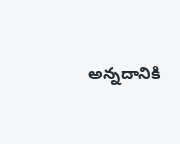అన్నదానికి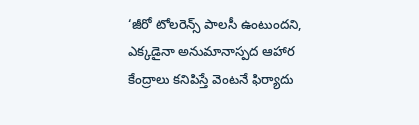‘జీరో టోలరెన్స్ పాలసీ ఉంటుందని, ఎక్కడైనా అనుమానాస్పద ఆహార కేంద్రాలు కనిపిస్తే వెంటనే ఫిర్యాదు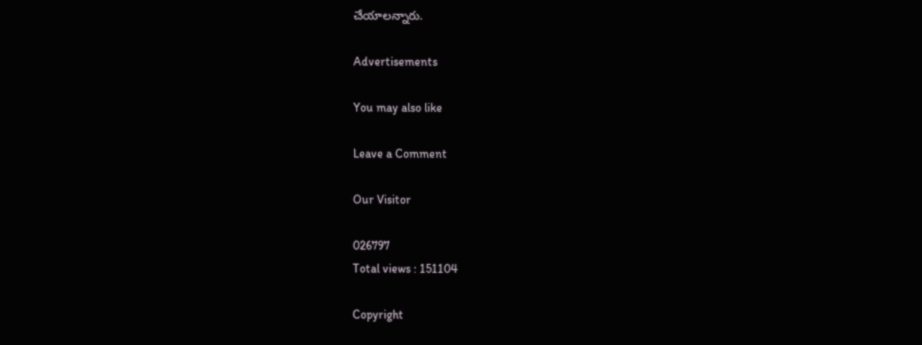చేయాలన్నారు.

Advertisements

You may also like

Leave a Comment

Our Visitor

026797
Total views : 151104

Copyright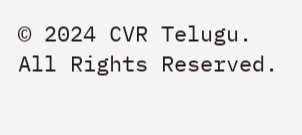© 2024 CVR Telugu. All Rights Reserved.